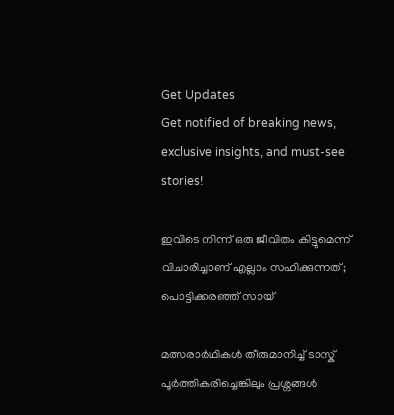Get Updates
Get notified of breaking news, exclusive insights, and must-see stories!

ഇവിടെ നിന്ന് ഒരു ജീവിതം കിട്ടുമെന്ന് വിചാരിച്ചാണ് എല്ലാം സഹിക്കുന്നത്; പൊട്ടിക്കരഞ്ഞ് സായ്

മത്സരാർഥികൾ തീരുമാനിച്ച് ടാസ്ക് പൂർത്തികരിച്ചെങ്കിലും പ്രശ്നങ്ങൾ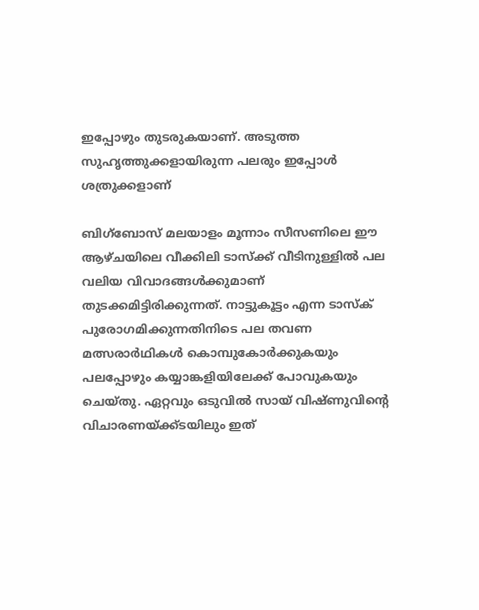ഇപ്പോഴും തുടരുകയാണ്. അടുത്ത സുഹൃത്തുക്കളായിരുന്ന പലരും ഇപ്പോൾ ശത്രുക്കളാണ്

ബിഗ്ബോസ് മലയാളം മൂന്നാം സീസണിലെ ഈ ആഴ്ചയിലെ വീക്കിലി ടാസ്ക്ക് വീടിനുള്ളിൽ പല വലിയ വിവാദങ്ങൾക്കുമാണ് തുടക്കമിട്ടിരിക്കുന്നത്. നാട്ടുകൂട്ടം എന്ന ടാസ്ക് പുരോഗമിക്കുന്നതിനിടെ പല തവണ മത്സരാർഥികൾ കൊമ്പുകോർക്കുകയും പലപ്പോഴും കയ്യാങ്കളിയിലേക്ക് പോവുകയും ചെയ്തു. ഏറ്റവും ഒടുവിൽ സായ് വിഷ്ണുവിന്റെ വിചാരണയ്ക്ക്ടയിലും ഇത്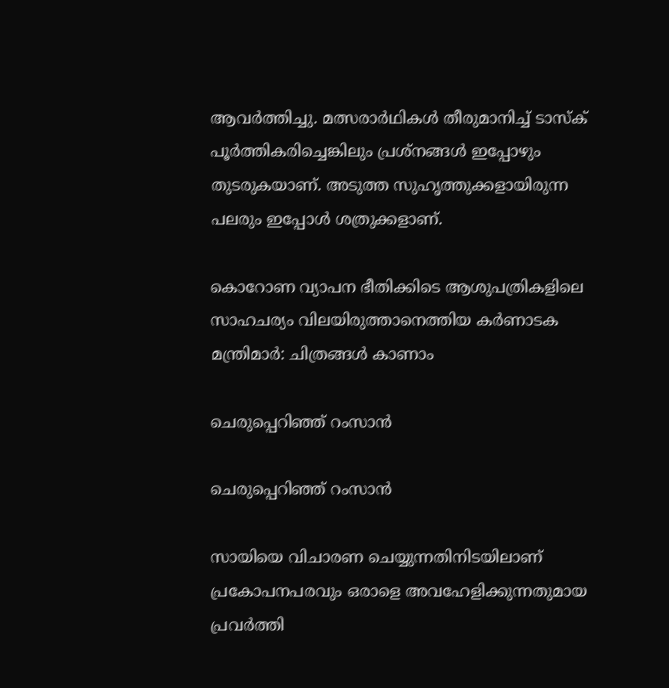ആവർത്തിച്ചു. മത്സരാർഥികൾ തീരുമാനിച്ച് ടാസ്ക് പൂർത്തികരിച്ചെങ്കിലും പ്രശ്നങ്ങൾ ഇപ്പോഴും തുടരുകയാണ്. അടുത്ത സുഹൃത്തുക്കളായിരുന്ന പലരും ഇപ്പോൾ ശത്രുക്കളാണ്.

കൊറോണ വ്യാപന ഭീതിക്കിടെ ആശുപത്രികളിലെ സാഹചര്യം വിലയിരുത്താനെത്തിയ കര്‍ണാടക മന്ത്രിമാര്‍: ചിത്രങ്ങള്‍ കാണാം

ചെരുപ്പെറിഞ്ഞ് റംസാൻ

ചെരുപ്പെറിഞ്ഞ് റംസാൻ

സായിയെ വിചാരണ ചെയ്യുന്നതിനിടയിലാണ് പ്രകോപനപരവും ഒരാളെ അവഹേളിക്കുന്നതുമായ പ്രവർത്തി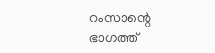റംസാന്റെ ഭാഗത്ത്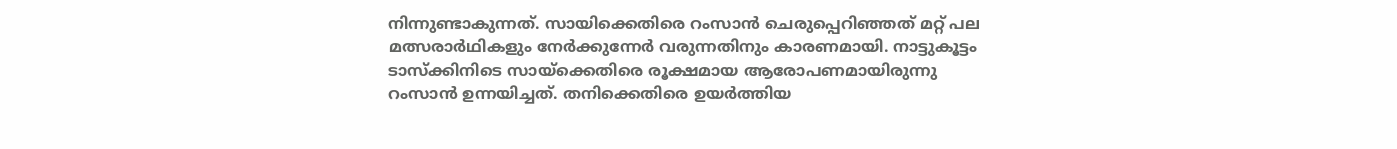നിന്നുണ്ടാകുന്നത്. സായിക്കെതിരെ റംസാൻ ചെരുപ്പെറിഞ്ഞത് മറ്റ് പല മത്സരാർഥികളും നേർക്കുന്നേർ വരുന്നതിനും കാരണമായി. നാട്ടുകൂട്ടം ടാസ്ക്കിനിടെ സായ്ക്കെതിരെ രൂക്ഷമായ ആരോപണമായിരുന്നു റംസാൻ ഉന്നയിച്ചത്. തനിക്കെതിരെ ഉയർത്തിയ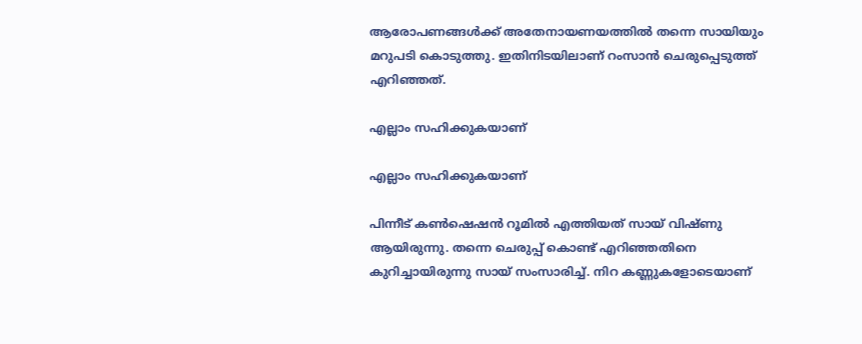ആരോപണങ്ങൾക്ക് അതേനായണയത്തിൽ തന്നെ സായിയും മറുപടി കൊടുത്തു. ഇതിനിടയിലാണ് റംസാൻ ചെരുപ്പെടുത്ത് എറിഞ്ഞത്.

എല്ലാം സഹിക്കുകയാണ്

എല്ലാം സഹിക്കുകയാണ്

പിന്നീട് കൺഷെഷൻ റൂമിൽ എത്തിയത് സായ് വിഷ്ണു ആയിരുന്നു. തന്നെ ചെരുപ്പ് കൊണ്ട് എറിഞ്ഞതിനെ കുറിച്ചായിരുന്നു സായ് സംസാരിച്ച്. നിറ കണ്ണുകളോടെയാണ്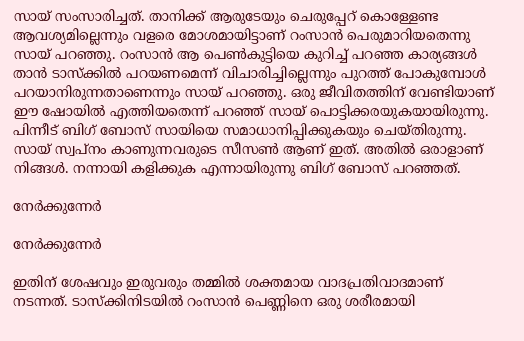സായ് സംസാരിച്ചത്. താനിക്ക് ആരുടേയും ചെരുപ്പേറ് കൊള്ളേണ്ട ആവശ്യമില്ലെന്നും വളരെ മോശമായിട്ടാണ് റംസാൻ പെരുമാറിയതെന്നു സായ് പറഞ്ഞു. റംസാൻ ആ പെൺകുട്ടിയെ കുറിച്ച് പറഞ്ഞ കാര്യങ്ങൾ താൻ ടാസ്ക്കിൽ പറയണമെന്ന് വിചാരിച്ചില്ലെന്നും പുറത്ത് പോകുമ്പോൾ പറയാനിരുന്നതാണെന്നും സായ് പറഞ്ഞു. ഒരു ജീവിതത്തിന് വേണ്ടിയാണ് ഈ ഷോയിൽ എത്തിയതെന്ന് പറഞ്ഞ് സായ് പൊട്ടിക്കരയുകയായിരുന്നു. പിന്നീട് ബിഗ് ബോസ് സായിയെ സമാധാനിപ്പിക്കുകയും ചെയ്തിരുന്നു. സായ് സ്വപ്നം കാണുന്നവരുടെ സീസൺ ആണ് ഇത്. അതിൽ ഒരാളാണ് നിങ്ങൾ. നന്നായി കളിക്കുക എന്നായിരുന്നു ബിഗ് ബോസ് പറഞ്ഞത്.

നേർക്കുന്നേർ

നേർക്കുന്നേർ

ഇതിന് ശേഷവും ഇരുവരും തമ്മിൽ ശക്തമായ വാദപ്രതിവാദമാണ് നടന്നത്. ടാസ്ക്കിനിടയിൽ റംസാൻ പെണ്ണിനെ ഒരു ശരീരമായി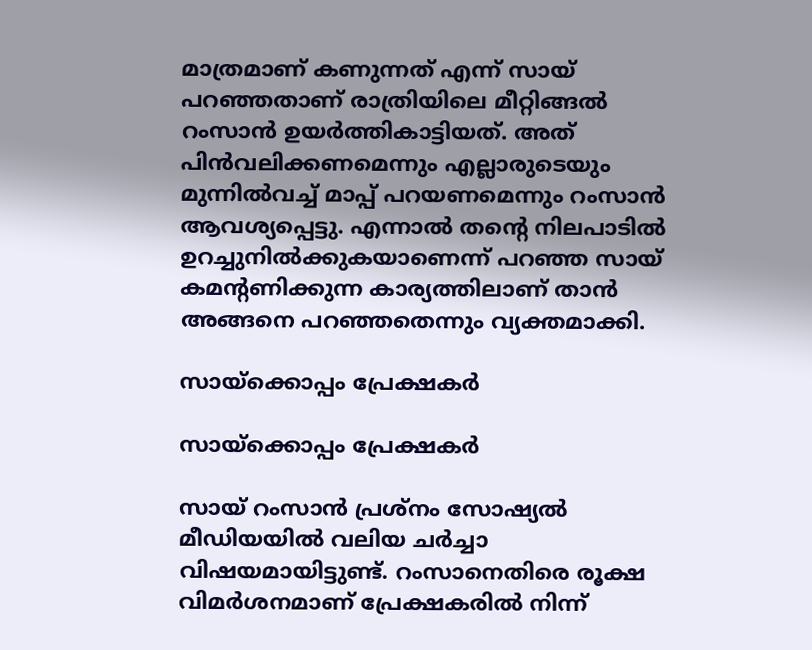മാത്രമാണ് കണുന്നത് എന്ന് സായ് പറഞ്ഞതാണ് രാത്രിയിലെ മീറ്റിങ്ങൽ റംസാൻ ഉയർത്തികാട്ടിയത്. അത് പിൻവലിക്കണമെന്നും എല്ലാരുടെയും മുന്നിൽവച്ച് മാപ്പ് പറയണമെന്നും റംസാൻ ആവശ്യപ്പെട്ടു. എന്നാൽ തന്റെ നിലപാടിൽ ഉറച്ചുനിൽക്കുകയാണെന്ന് പറഞ്ഞ സായ് കമന്റണിക്കുന്ന കാര്യത്തിലാണ് താൻ അങ്ങനെ പറഞ്ഞതെന്നും വ്യക്തമാക്കി.

സായ്‌ക്കൊപ്പം പ്രേക്ഷകർ

സായ്‌ക്കൊപ്പം പ്രേക്ഷകർ

സായ് റംസാൻ പ്രശ്നം സോഷ്യൽ മീഡിയയിൽ വലിയ ചർച്ചാ വിഷയമായിട്ടുണ്ട്. റംസാനെതിരെ രൂക്ഷ വിമർശനമാണ് പ്രേക്ഷകരിൽ നിന്ന്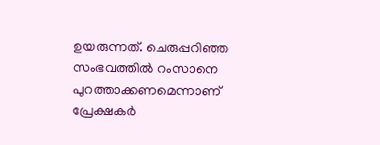ഉയരുന്നത്. ചെരുപ്പറിഞ്ഞ സംഭവത്തിൽ റംസാനെ പുറത്താക്കണമെന്നാണ് പ്രേക്ഷകർ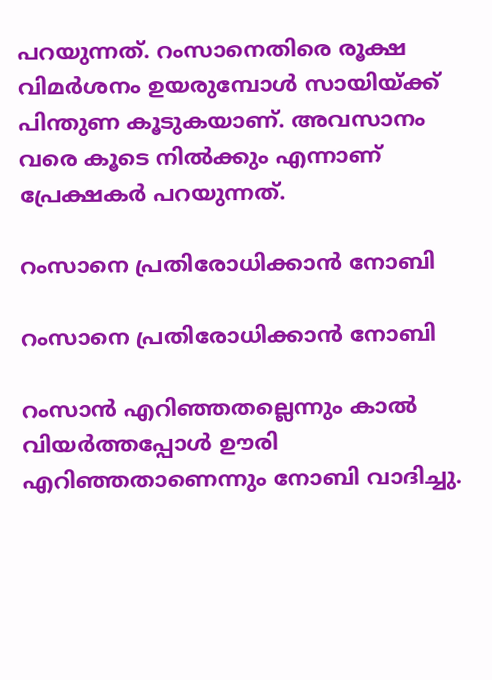പറയുന്നത്. റംസാനെതിരെ രൂക്ഷ വിമർശനം ഉയരുമ്പോൾ സായിയ്ക്ക് പിന്തുണ കൂടുകയാണ്. അവസാനം വരെ കൂടെ നിൽക്കും എന്നാണ് പ്രേക്ഷകർ പറയുന്നത്.

റംസാനെ പ്രതിരോധിക്കാൻ നോബി

റംസാനെ പ്രതിരോധിക്കാൻ നോബി

റംസാൻ എറിഞ്ഞതല്ലെന്നും കാൽ വിയർത്തപ്പോൾ ഊരി എറിഞ്ഞതാണെന്നും നോബി വാദിച്ചു.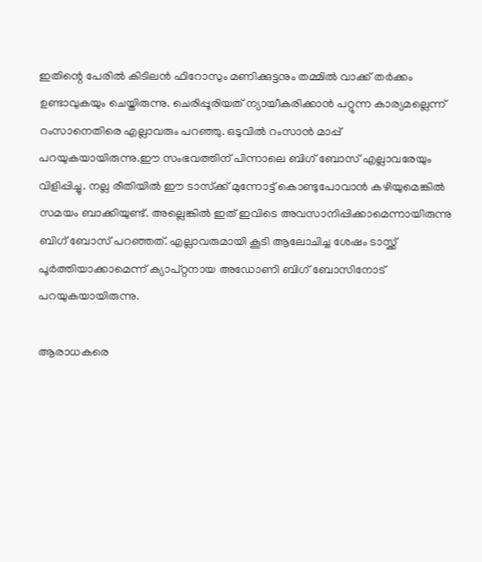ഇതിന്റെ പേരിൽ കിടിലൻ ഫിറോസും മണിക്കുട്ടനും തമ്മിൽ വാക്ക് തർക്കം ഉണ്ടാവുകയും ചെയ്തിരുന്നു. ചെരിപ്പൂരിയത് ന്യായീകരിക്കാന്‍ പറ്റുന്ന കാര്യമല്ലെന്ന് റംസാനെതിരെ എല്ലാവരും പറഞ്ഞു. ഒടുവിൽ റംസാൻ മാപ്പ് പറയുകയായിരുന്നു.ഈ സംഭവത്തിന് പിന്നാലെ ബിഗ് ബോസ് എല്ലാവരേയും വിളിപ്പിച്ചു. നല്ല രീതിയില്‍ ഈ ടാസ്‌ക്ക് മുന്നോട്ട് കൊണ്ടുപോവാന്‍ കഴിയുമെങ്കില്‍ സമയം ബാക്കിയുണ്ട്. അല്ലെങ്കില്‍ ഇത് ഇവിടെ അവസാനിപ്പിക്കാമെന്നായിരുന്നു ബിഗ് ബോസ് പറഞ്ഞത്. എല്ലാവരുമായി കൂടി ആലോചിച്ച ശേഷം ടാസ്ക്ക് പൂർത്തിയാക്കാമെന്ന് ക്യാപ്റ്റനായ അഡോണി ബിഗ് ബോസിനോട് പറയുകയായിരുന്നു.

ആരാധകരെ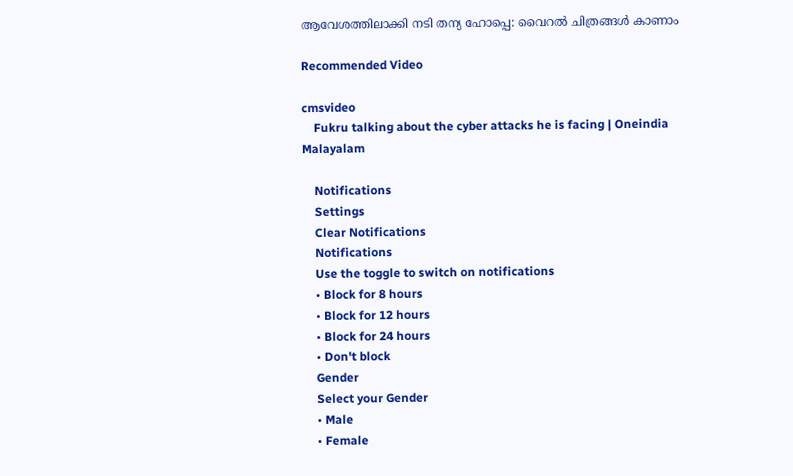ആവേശത്തിലാക്കി നടി തന്യ ഹോപ്പെ: വൈറല്‍ ചിത്രങ്ങള്‍ കാണാം

Recommended Video

cmsvideo
    Fukru talking about the cyber attacks he is facing | Oneindia Malayalam

    Notifications
    Settings
    Clear Notifications
    Notifications
    Use the toggle to switch on notifications
    • Block for 8 hours
    • Block for 12 hours
    • Block for 24 hours
    • Don't block
    Gender
    Select your Gender
    • Male
    • Female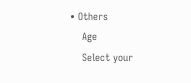• Others
    Age
    Select your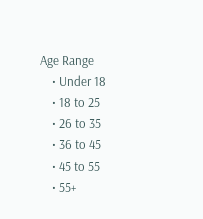Age Range
    • Under 18
    • 18 to 25
    • 26 to 35
    • 36 to 45
    • 45 to 55
    • 55+